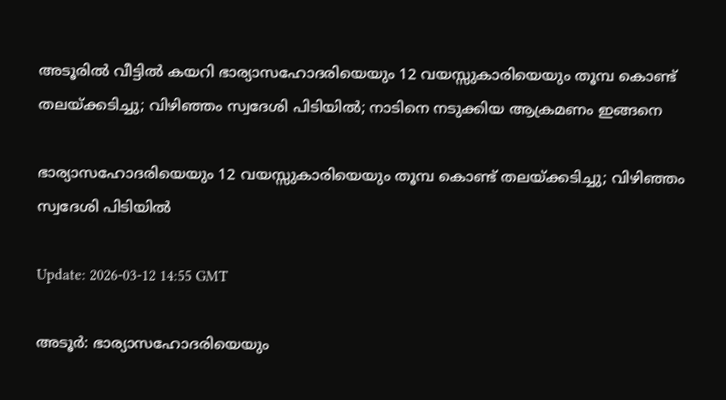അടൂരില്‍ വീട്ടില്‍ കയറി ഭാര്യാസഹോദരിയെയും 12 വയസ്സുകാരിയെയും തൂമ്പ കൊണ്ട് തലയ്ക്കടിച്ചു; വിഴിഞ്ഞം സ്വദേശി പിടിയില്‍; നാടിനെ നടുക്കിയ ആക്രമണം ഇങ്ങനെ

ഭാര്യാസഹോദരിയെയും 12 വയസ്സുകാരിയെയും തൂമ്പ കൊണ്ട് തലയ്ക്കടിച്ചു; വിഴിഞ്ഞം സ്വദേശി പിടിയില്‍

Update: 2026-03-12 14:55 GMT

അടൂര്‍: ഭാര്യാസഹോദരിയെയും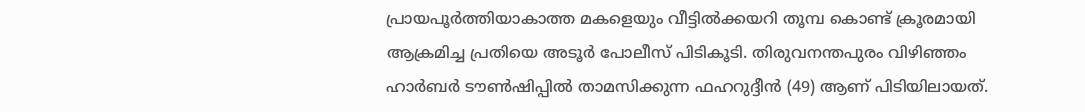പ്രായപൂര്‍ത്തിയാകാത്ത മകളെയും വീട്ടില്‍ക്കയറി തൂമ്പ കൊണ്ട് ക്രൂരമായി ആക്രമിച്ച പ്രതിയെ അടൂര്‍ പോലീസ് പിടികൂടി. തിരുവനന്തപുരം വിഴിഞ്ഞം ഹാര്‍ബര്‍ ടൗണ്‍ഷിപ്പില്‍ താമസിക്കുന്ന ഫഹറുദ്ദീന്‍ (49) ആണ് പിടിയിലായത്.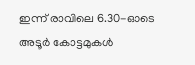ഇന്ന് രാവിലെ 6.30-ഓടെ അടൂര്‍ കോട്ടമുകള്‍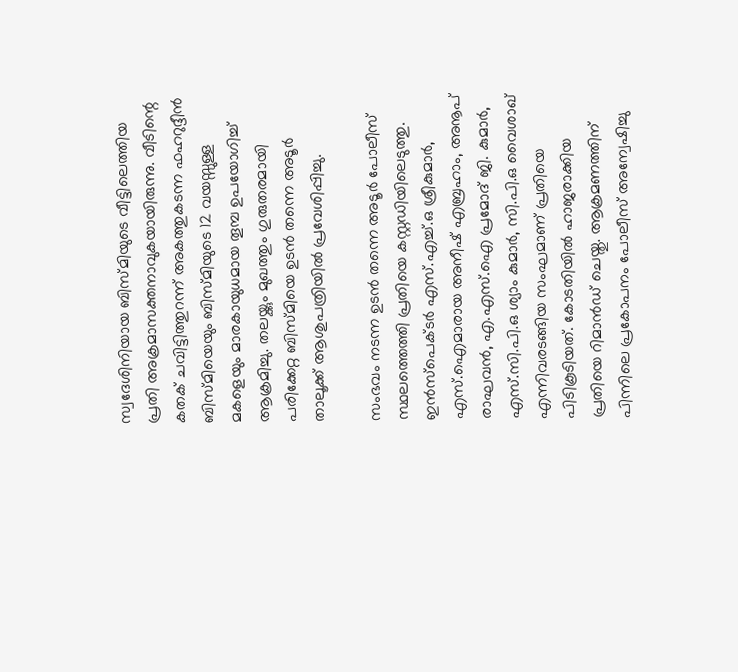സ്വദേശിനിയായ ബിസ്മിയുടെ വീട്ടിലെത്തിയ പ്രതി അക്രമാസക്തനാവുകയായിരുന്നു. വീടിന്റെ കതക് ചവിട്ടിത്തുറന്ന് അകത്തുകടന്ന ഫഹറുദ്ദീന്‍ ബിസ്മിയെയും ബിസ്മിയുടെ 12 വയസ്സുള്ള മകളെയും മാരകായുധമായ തൂമ്പ ഉപയോഗിച്ച് ആക്രമിച്ചു. തലയ്ക്കും മുഖത്തും ഗുരുതരമായി പരിക്കേറ്റ ബിസ്മിയെ ഉടന്‍ തന്നെ അടൂര്‍ താലൂക്ക് ആശുപത്രിയില്‍ പ്രവേശിപ്പിച്ചു.

സംഭവം നടന്ന ഉടന്‍ തന്നെ അടൂര്‍ പോലീസ് സ്ഥലത്തെത്തി പ്രതിയെ കസ്റ്റഡിയിലെടുത്തു. ഇന്‍സ്പെക്ടര്‍ എസ്.എച്ച്.ഒ ശ്രീകുമാര്‍, എസ്.ഐമാരായ അനീഷ് എബ്രഹാം, അനൂപ് രാഘവന്‍, എ.എസ്.ഐ പ്രമോദ് ജി. കുമാര്‍, എസ്.സി.പി.ഒ ശ്യാം കുമാര്‍, സി.പി.ഒ വൈശാഖ് എന്നിവരടങ്ങിയ സംഘമാണ് പ്രതിയെ പിടികൂടിയത്. കോടതിയില്‍ ഹാജരാക്കിയ പ്രതിയെ റിമാന്‍ഡ് ചെയ്തു. ആക്രമണത്തിന് പിന്നിലെ പ്രകോപനം പോലീസ് അന്വേഷിച്ചു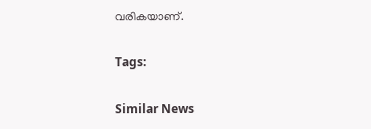വരികയാണ്.

Tags:

Similar News